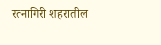रत्नागिरी शहरातील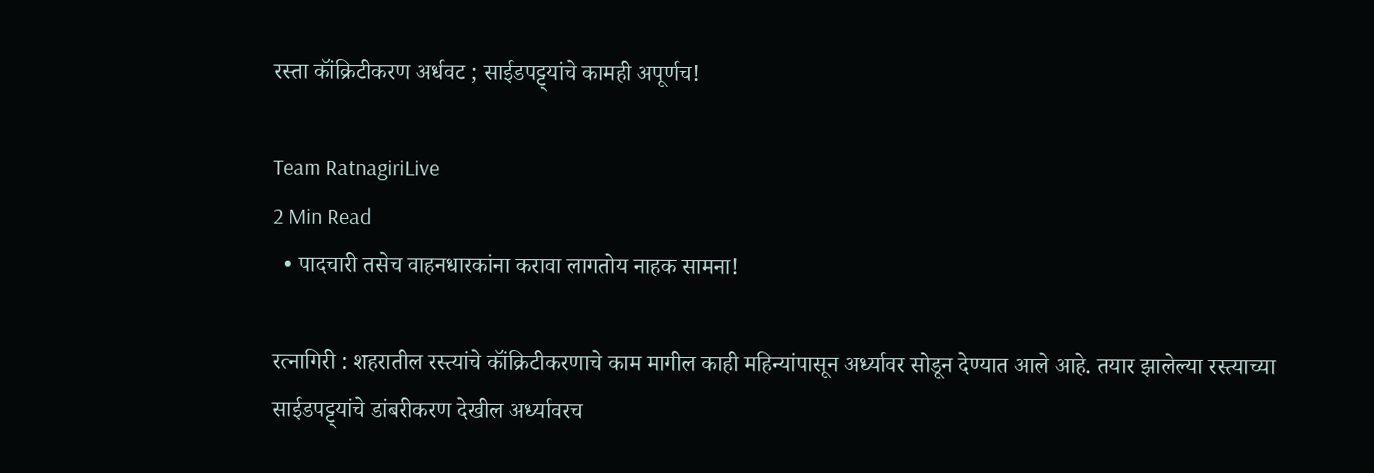रस्ता कॉंक्रिटीकरण अर्धवट ; साईडपट्ट्यांचे कामही अपूर्णच!

Team RatnagiriLive
2 Min Read
  • पादचारी तसेच वाहनधारकांना करावा लागतोय नाहक सामना!

रत्नागिरी : शहरातील रस्त्यांचे कॉंक्रिटीकरणाचे काम मागील काही महिन्यांपासून अर्ध्यावर सोडून देण्यात आले आहे. तयार झालेल्या रस्त्याच्या साईडपट्ट्यांचे डांबरीकरण देखील अर्ध्यावरच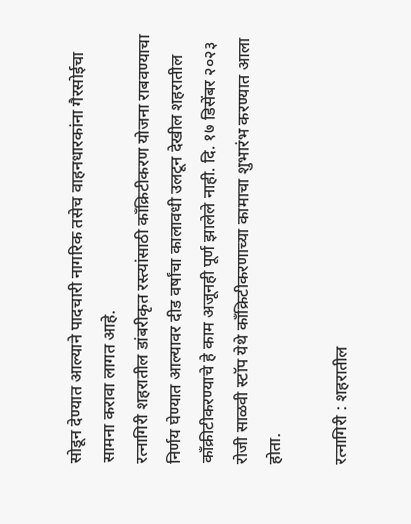सोडून देण्यात आल्याने पादचारी नागरिक तसेच वाहनधारकांना गैरसोईचा सामना करावा लागत आहे.
रत्नागिरी शहरातील डांबरीकृत रस्त्यांसाठी काँक्रिटीकरण योजना राबवण्याचा निर्णय घेण्यात आल्यावर दीड वर्षांचा कालावधी उलटून देखील शहरातील काँक्रीटीकरण्याचे हे काम अजूनही पूर्ण झालेले नाही. दि. १७ डिसेंबर २०२३ रोजी साळवी स्टॉप येथे काँक्रिटीकरणाच्या कामाचा शुभारंभ करण्यात आला होता.

रत्नागिरी : शहरातील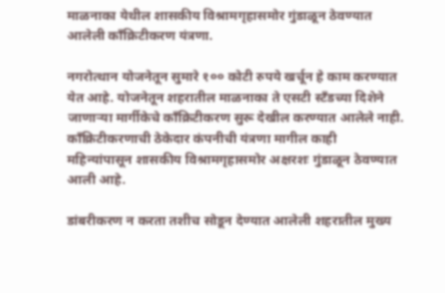माळनाका येथील शासकीय विश्रामगृहासमोर गुंडाळून ठेवण्यात आलेली काँक्रिटीकरण यंत्रणा.

नगरोत्थान योजनेतून सुमारे १०० कोटी रुपये खर्चून हे काम करण्यात येत आहे. योजनेतून शहरातील माळनाका ते एसटी स्टँडच्या दिशेने जाणाऱ्या मार्गीकेचे काँक्रिटीकरण सुरू देखील करण्यात आलेले नाही. काँक्रिटीकरणाची ठेकेदार कंपनीची यंत्रणा मागील काही महिन्यांपासून शासकीय विश्रामगृहासमोर अक्षरशः गुंडाळून ठेवण्यात आली आहे.

डांबरीकरण न करता तशीच सोडून देण्यात आलेली शहरातील मुख्य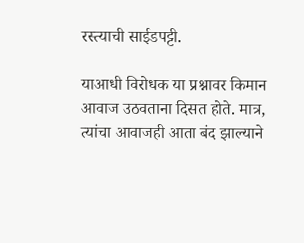रस्त्याची साईडपट्टी.

याआधी विरोधक या प्रश्नावर किमान आवाज उठवताना दिसत होते. मात्र, त्यांचा आवाजही आता बंद झाल्याने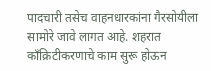पादचारी तसेच वाहनधारकांना गैरसोयीला सामोरे जावे लागत आहे. शहरात काँक्रिटीकरणाचे काम सुरू होऊन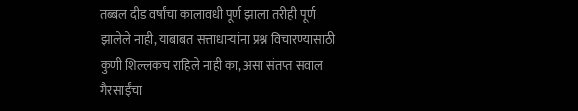तब्बल दीड वर्षांचा कालावधी पूर्ण झाला तरीही पूर्ण झालेले नाही, याबाबत सत्ताधाऱ्यांना प्रश्न विचारण्यासाठी कुणी शिल्लकच राहिले नाही का, असा संतप्त सवाल गैरसाईंचा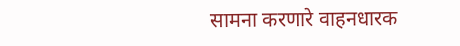सामना करणारे वाहनधारक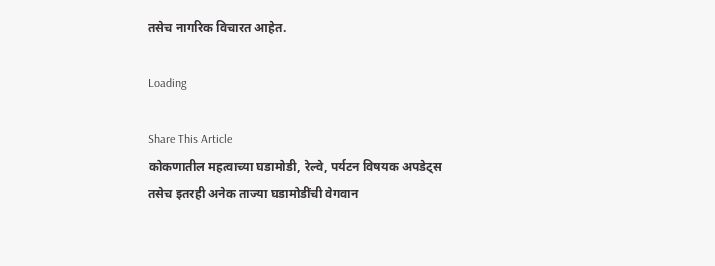तसेच नागरिक विचारत आहेत.

Loading

Share This Article
कोकणातील महत्वाच्या घडामोडी, रेल्वे, पर्यटन विषयक अपडेट्स तसेच इतरही अनेक ताज्या घडामोडींची वेगवान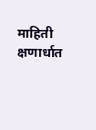माहिती क्षणार्धात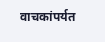वाचकांपर्यत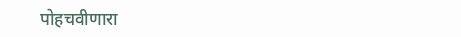पोहचवीणारा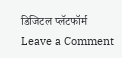डिजिटल प्लॅटफॉर्म
Leave a Comment